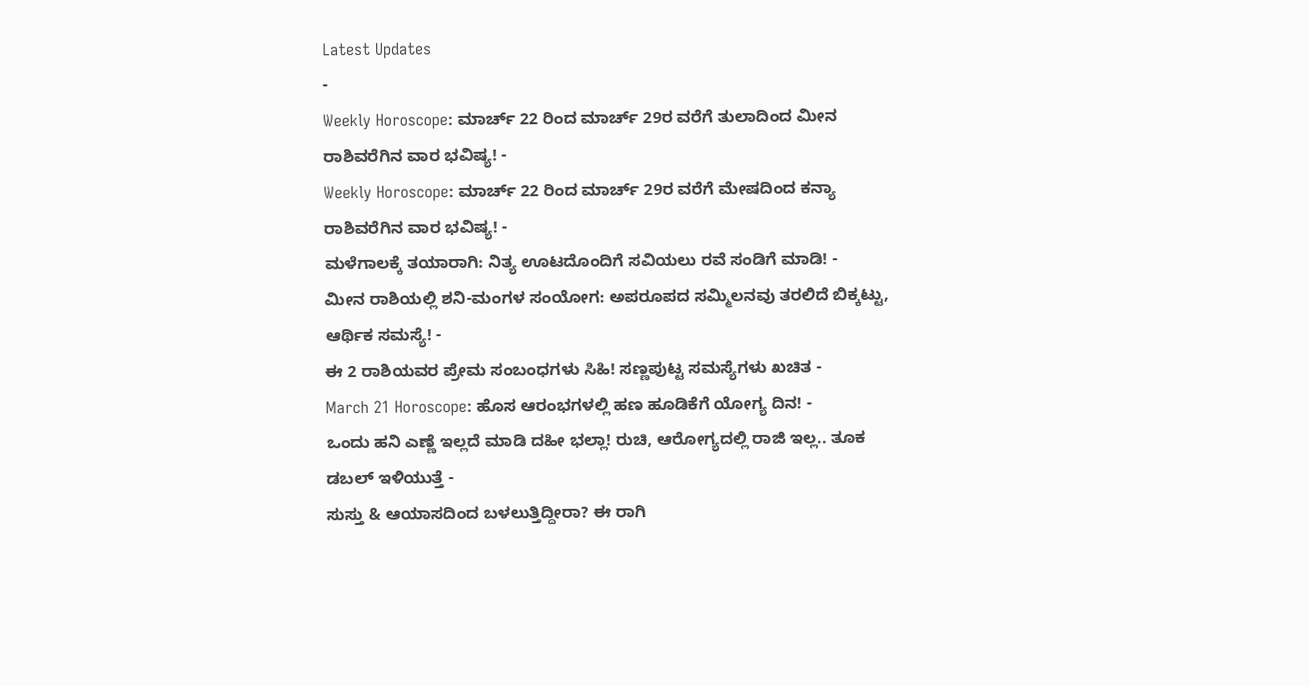Latest Updates
-
Weekly Horoscope: ಮಾರ್ಚ್ 22 ರಿಂದ ಮಾರ್ಚ್ 29ರ ವರೆಗೆ ತುಲಾದಿಂದ ಮೀನ ರಾಶಿವರೆಗಿನ ವಾರ ಭವಿಷ್ಯ! -
Weekly Horoscope: ಮಾರ್ಚ್ 22 ರಿಂದ ಮಾರ್ಚ್ 29ರ ವರೆಗೆ ಮೇಷದಿಂದ ಕನ್ಯಾ ರಾಶಿವರೆಗಿನ ವಾರ ಭವಿಷ್ಯ! -
ಮಳೆಗಾಲಕ್ಕೆ ತಯಾರಾಗಿ: ನಿತ್ಯ ಊಟದೊಂದಿಗೆ ಸವಿಯಲು ರವೆ ಸಂಡಿಗೆ ಮಾಡಿ! -
ಮೀನ ರಾಶಿಯಲ್ಲಿ ಶನಿ-ಮಂಗಳ ಸಂಯೋಗ: ಅಪರೂಪದ ಸಮ್ಮಿಲನವು ತರಲಿದೆ ಬಿಕ್ಕಟ್ಟು, ಆರ್ಥಿಕ ಸಮಸ್ಯೆ! -
ಈ 2 ರಾಶಿಯವರ ಪ್ರೇಮ ಸಂಬಂಧಗಳು ಸಿಹಿ! ಸಣ್ಣಪುಟ್ಟ ಸಮಸ್ಯೆಗಳು ಖಚಿತ -
March 21 Horoscope: ಹೊಸ ಆರಂಭಗಳಲ್ಲಿ ಹಣ ಹೂಡಿಕೆಗೆ ಯೋಗ್ಯ ದಿನ! -
ಒಂದು ಹನಿ ಎಣ್ಣೆ ಇಲ್ಲದೆ ಮಾಡಿ ದಹೀ ಭಲ್ಲಾ! ರುಚಿ, ಆರೋಗ್ಯದಲ್ಲಿ ರಾಜಿ ಇಲ್ಲ.. ತೂಕ ಡಬಲ್ ಇಳಿಯುತ್ತೆ -
ಸುಸ್ತು & ಆಯಾಸದಿಂದ ಬಳಲುತ್ತಿದ್ದೀರಾ? ಈ ರಾಗಿ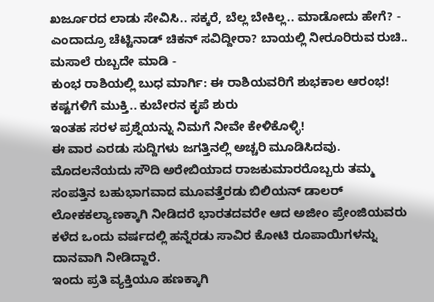ಖರ್ಜೂರದ ಲಾಡು ಸೇವಿಸಿ.. ಸಕ್ಕರೆ, ಬೆಲ್ಲ ಬೇಕಿಲ್ಲ.. ಮಾಡೋದು ಹೇಗೆ? -
ಎಂದಾದ್ರೂ ಚೆಟ್ಟಿನಾಡ್ ಚಿಕನ್ ಸವಿದ್ದೀರಾ? ಬಾಯಲ್ಲಿ ನೀರೂರಿರುವ ರುಚಿ.. ಮಸಾಲೆ ರುಬ್ಬದೇ ಮಾಡಿ -
ಕುಂಭ ರಾಶಿಯಲ್ಲಿ ಬುಧ ಮಾರ್ಗಿ: ಈ ರಾಶಿಯವರಿಗೆ ಶುಭಕಾಲ ಆರಂಭ! ಕಷ್ಟಗಳಿಗೆ ಮುಕ್ತಿ.. ಕುಬೇರನ ಕೃಪೆ ಶುರು
ಇಂತಹ ಸರಳ ಪ್ರಶ್ನೆಯನ್ನು ನಿಮಗೆ ನೀವೇ ಕೇಳಿಕೊಳ್ಳಿ!
ಈ ವಾರ ಎರಡು ಸುದ್ದಿಗಳು ಜಗತ್ತಿನಲ್ಲಿ ಅಚ್ಚರಿ ಮೂಡಿಸಿದವು. ಮೊದಲನೆಯದು ಸೌದಿ ಅರೇಬಿಯಾದ ರಾಜಕುಮಾರರೊಬ್ಬರು ತಮ್ಮ ಸಂಪತ್ತಿನ ಬಹುಭಾಗವಾದ ಮೂವತ್ತೆರಡು ಬಿಲಿಯನ್ ಡಾಲರ್ ಲೋಕಕಲ್ಯಾಣಕ್ಕಾಗಿ ನೀಡಿದರೆ ಭಾರತದವರೇ ಆದ ಅಜೀಂ ಪ್ರೇಂಜಿಯವರು ಕಳೆದ ಒಂದು ವರ್ಷದಲ್ಲಿ ಹನ್ನೆರಡು ಸಾವಿರ ಕೋಟಿ ರೂಪಾಯಿಗಳನ್ನು ದಾನವಾಗಿ ನೀಡಿದ್ದಾರೆ.
ಇಂದು ಪ್ರತಿ ವ್ಯಕ್ತಿಯೂ ಹಣಕ್ಕಾಗಿ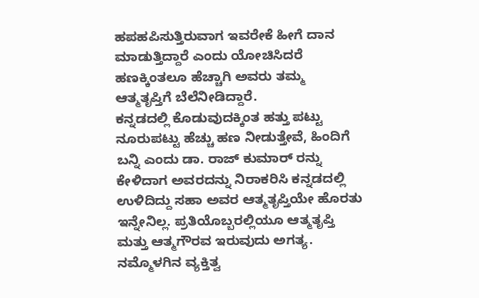ಹಪಹಪಿಸುತ್ತಿರುವಾಗ ಇವರೇಕೆ ಹೀಗೆ ದಾನ ಮಾಡುತ್ತಿದ್ದಾರೆ ಎಂದು ಯೋಚಿಸಿದರೆ ಹಣಕ್ಕಿಂತಲೂ ಹೆಚ್ಚಾಗಿ ಅವರು ತಮ್ಮ ಆತ್ಮತೃಪ್ತಿಗೆ ಬೆಲೆನೀಡಿದ್ದಾರೆ.
ಕನ್ನಡದಲ್ಲಿ ಕೊಡುವುದಕ್ಕಿಂತ ಹತ್ತು ಪಟ್ಟು ನೂರುಪಟ್ಟು ಹೆಚ್ಚು ಹಣ ನೀಡುತ್ತೇವೆ, ಹಿಂದಿಗೆ ಬನ್ನಿ ಎಂದು ಡಾ. ರಾಜ್ ಕುಮಾರ್ ರನ್ನು ಕೇಳಿದಾಗ ಅವರದನ್ನು ನಿರಾಕರಿಸಿ ಕನ್ನಡದಲ್ಲಿ ಉಳಿದಿದ್ದು ಸಹಾ ಅವರ ಆತ್ಮತೃಪ್ತಿಯೇ ಹೊರತು ಇನ್ನೇನಿಲ್ಲ. ಪ್ರತಿಯೊಬ್ಬರಲ್ಲಿಯೂ ಆತ್ಮತೃಪ್ತಿ ಮತ್ತು ಆತ್ಮಗೌರವ ಇರುವುದು ಅಗತ್ಯ.
ನಮ್ಮೊಳಗಿನ ವ್ಯಕ್ತಿತ್ವ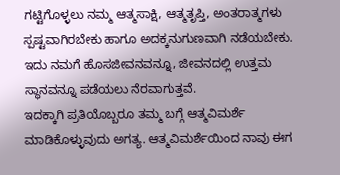ಗಟ್ಟಿಗೊಳ್ಳಲು ನಮ್ಮ ಆತ್ಮಸಾಕ್ಷಿ, ಆತ್ಮತೃಪ್ತಿ, ಅಂತರಾತ್ಮಗಳು ಸ್ಪಷ್ಟವಾಗಿರಬೇಕು ಹಾಗೂ ಅದಕ್ಕನುಗುಣವಾಗಿ ನಡೆಯಬೇಕು. ಇದು ನಮಗೆ ಹೊಸಜೀವನವನ್ನೂ, ಜೀವನದಲ್ಲಿ ಉತ್ತಮ ಸ್ಥಾನವನ್ನೂ ಪಡೆಯಲು ನೆರವಾಗುತ್ತವೆ.
ಇದಕ್ಕಾಗಿ ಪ್ರತಿಯೊಬ್ಬರೂ ತಮ್ಮ ಬಗ್ಗೆ ಆತ್ಮವಿಮರ್ಶೆ ಮಾಡಿಕೊಳ್ಳುವುದು ಅಗತ್ಯ. ಆತ್ಮವಿಮರ್ಶೆಯಿಂದ ನಾವು ಈಗ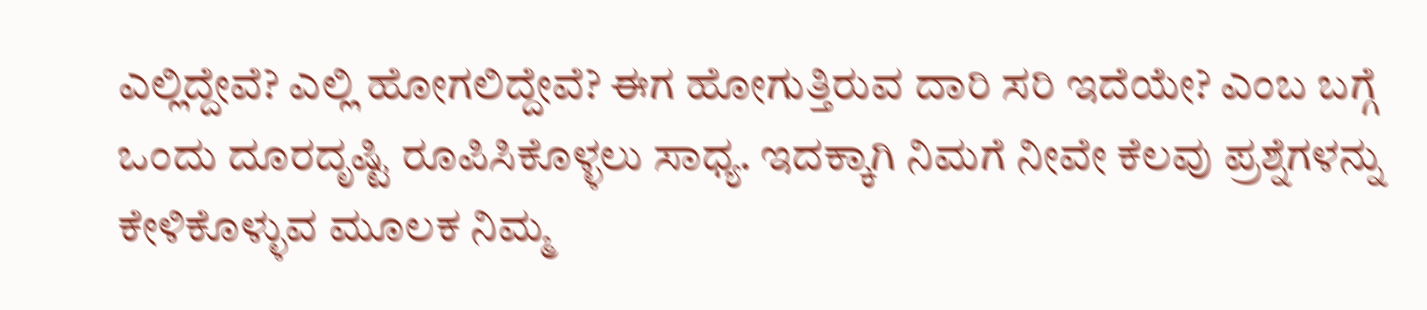ಎಲ್ಲಿದ್ದೇವೆ? ಎಲ್ಲಿ ಹೋಗಲಿದ್ದೇವೆ? ಈಗ ಹೋಗುತ್ತಿರುವ ದಾರಿ ಸರಿ ಇದೆಯೇ? ಎಂಬ ಬಗ್ಗೆ ಒಂದು ದೂರದೃಷ್ಟಿ ರೂಪಿಸಿಕೊಳ್ಳಲು ಸಾಧ್ಯ. ಇದಕ್ಕಾಗಿ ನಿಮಗೆ ನೀವೇ ಕೆಲವು ಪ್ರಶ್ನೆಗಳನ್ನು ಕೇಳಿಕೊಳ್ಳುವ ಮೂಲಕ ನಿಮ್ಮ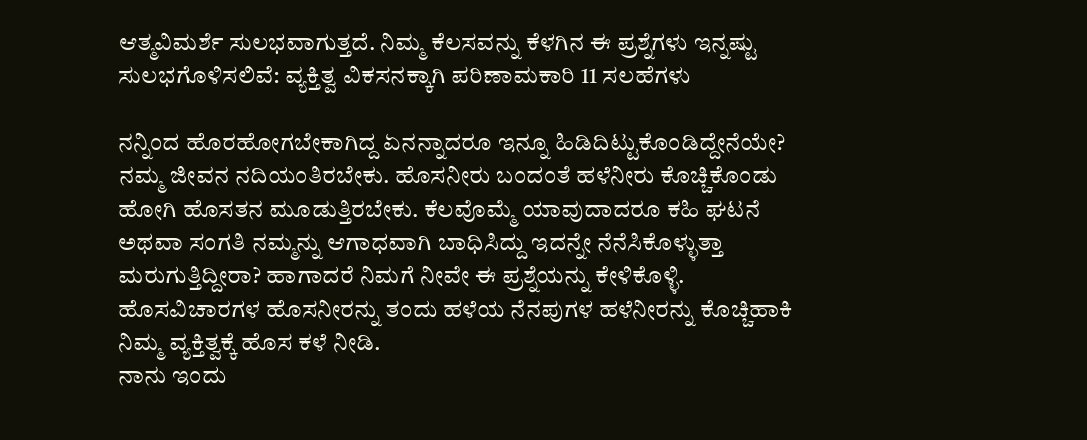ಆತ್ಮವಿಮರ್ಶೆ ಸುಲಭವಾಗುತ್ತದೆ. ನಿಮ್ಮ ಕೆಲಸವನ್ನು ಕೆಳಗಿನ ಈ ಪ್ರಶ್ನೆಗಳು ಇನ್ನಷ್ಟು ಸುಲಭಗೊಳಿಸಲಿವೆ: ವ್ಯಕ್ತಿತ್ವ ವಿಕಸನಕ್ಕಾಗಿ ಪರಿಣಾಮಕಾರಿ 11 ಸಲಹೆಗಳು

ನನ್ನಿಂದ ಹೊರಹೋಗಬೇಕಾಗಿದ್ದ ಏನನ್ನಾದರೂ ಇನ್ನೂ ಹಿಡಿದಿಟ್ಟುಕೊಂಡಿದ್ದೇನೆಯೇ?
ನಮ್ಮ ಜೀವನ ನದಿಯಂತಿರಬೇಕು. ಹೊಸನೀರು ಬಂದಂತೆ ಹಳೆನೀರು ಕೊಚ್ಚಿಕೊಂಡು ಹೋಗಿ ಹೊಸತನ ಮೂಡುತ್ತಿರಬೇಕು. ಕೆಲವೊಮ್ಮೆ ಯಾವುದಾದರೂ ಕಹಿ ಘಟನೆ ಅಥವಾ ಸಂಗತಿ ನಮ್ಮನ್ನು ಆಗಾಧವಾಗಿ ಬಾಧಿಸಿದ್ದು ಇದನ್ನೇ ನೆನೆಸಿಕೊಳ್ಳುತ್ತಾ ಮರುಗುತ್ತಿದ್ದೀರಾ? ಹಾಗಾದರೆ ನಿಮಗೆ ನೀವೇ ಈ ಪ್ರಶ್ನೆಯನ್ನು ಕೇಳಿಕೊಳ್ಳಿ. ಹೊಸವಿಚಾರಗಳ ಹೊಸನೀರನ್ನು ತಂದು ಹಳೆಯ ನೆನಪುಗಳ ಹಳೆನೀರನ್ನು ಕೊಚ್ಚಿಹಾಕಿ ನಿಮ್ಮ ವ್ಯಕ್ತಿತ್ವಕ್ಕೆ ಹೊಸ ಕಳೆ ನೀಡಿ.
ನಾನು ಇಂದು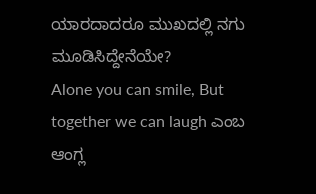ಯಾರದಾದರೂ ಮುಖದಲ್ಲಿ ನಗು ಮೂಡಿಸಿದ್ದೇನೆಯೇ?
Alone you can smile, But together we can laugh ಎಂಬ ಆಂಗ್ಲ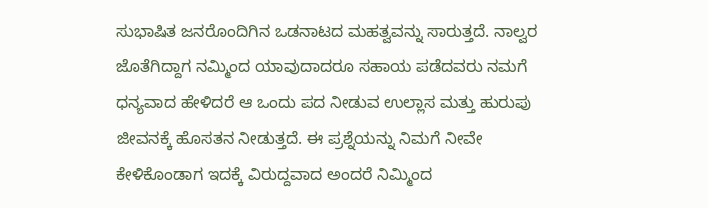ಸುಭಾಷಿತ ಜನರೊಂದಿಗಿನ ಒಡನಾಟದ ಮಹತ್ವವನ್ನು ಸಾರುತ್ತದೆ. ನಾಲ್ವರ ಜೊತೆಗಿದ್ದಾಗ ನಮ್ಮಿಂದ ಯಾವುದಾದರೂ ಸಹಾಯ ಪಡೆದವರು ನಮಗೆ ಧನ್ಯವಾದ ಹೇಳಿದರೆ ಆ ಒಂದು ಪದ ನೀಡುವ ಉಲ್ಲಾಸ ಮತ್ತು ಹುರುಪು ಜೀವನಕ್ಕೆ ಹೊಸತನ ನೀಡುತ್ತದೆ. ಈ ಪ್ರಶ್ನೆಯನ್ನು ನಿಮಗೆ ನೀವೇ ಕೇಳಿಕೊಂಡಾಗ ಇದಕ್ಕೆ ವಿರುದ್ದವಾದ ಅಂದರೆ ನಿಮ್ಮಿಂದ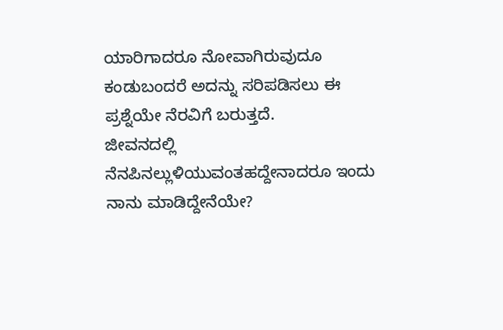ಯಾರಿಗಾದರೂ ನೋವಾಗಿರುವುದೂ ಕಂಡುಬಂದರೆ ಅದನ್ನು ಸರಿಪಡಿಸಲು ಈ ಪ್ರಶ್ನೆಯೇ ನೆರವಿಗೆ ಬರುತ್ತದೆ.
ಜೀವನದಲ್ಲಿ ನೆನಪಿನಲ್ಲುಳಿಯುವಂತಹದ್ದೇನಾದರೂ ಇಂದು ನಾನು ಮಾಡಿದ್ದೇನೆಯೇ?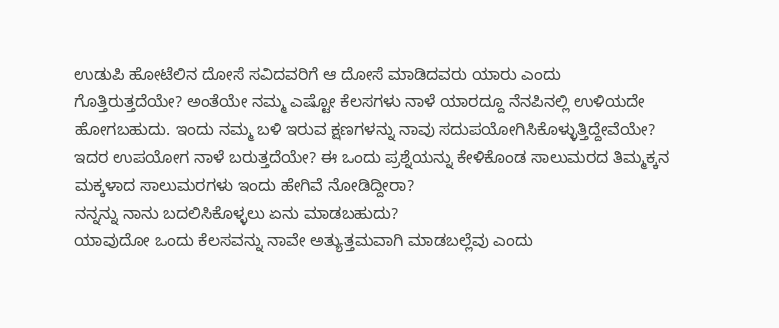ಉಡುಪಿ ಹೋಟೆಲಿನ ದೋಸೆ ಸವಿದವರಿಗೆ ಆ ದೋಸೆ ಮಾಡಿದವರು ಯಾರು ಎಂದು ಗೊತ್ತಿರುತ್ತದೆಯೇ? ಅಂತೆಯೇ ನಮ್ಮ ಎಷ್ಟೋ ಕೆಲಸಗಳು ನಾಳೆ ಯಾರದ್ದೂ ನೆನಪಿನಲ್ಲಿ ಉಳಿಯದೇ ಹೋಗಬಹುದು. ಇಂದು ನಮ್ಮ ಬಳಿ ಇರುವ ಕ್ಷಣಗಳನ್ನು ನಾವು ಸದುಪಯೋಗಿಸಿಕೊಳ್ಳುತ್ತಿದ್ದೇವೆಯೇ? ಇದರ ಉಪಯೋಗ ನಾಳೆ ಬರುತ್ತದೆಯೇ? ಈ ಒಂದು ಪ್ರಶ್ನೆಯನ್ನು ಕೇಳಿಕೊಂಡ ಸಾಲುಮರದ ತಿಮ್ಮಕ್ಕನ ಮಕ್ಕಳಾದ ಸಾಲುಮರಗಳು ಇಂದು ಹೇಗಿವೆ ನೋಡಿದ್ದೀರಾ?
ನನ್ನನ್ನು ನಾನು ಬದಲಿಸಿಕೊಳ್ಳಲು ಏನು ಮಾಡಬಹುದು?
ಯಾವುದೋ ಒಂದು ಕೆಲಸವನ್ನು ನಾವೇ ಅತ್ಯುತ್ತಮವಾಗಿ ಮಾಡಬಲ್ಲೆವು ಎಂದು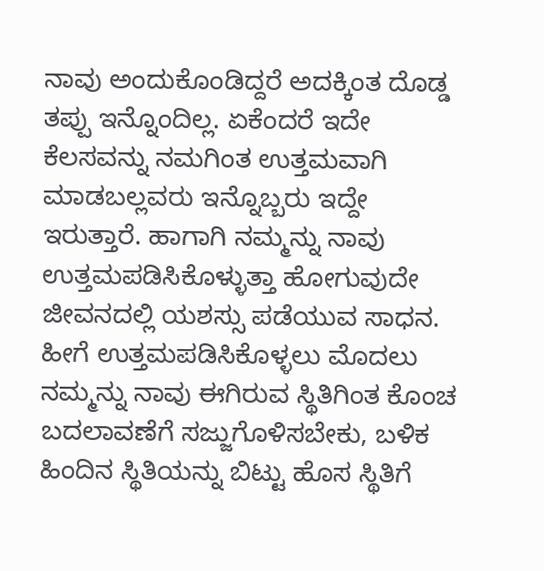ನಾವು ಅಂದುಕೊಂಡಿದ್ದರೆ ಅದಕ್ಕಿಂತ ದೊಡ್ಡ ತಪ್ಪು ಇನ್ನೊಂದಿಲ್ಲ. ಏಕೆಂದರೆ ಇದೇ ಕೆಲಸವನ್ನು ನಮಗಿಂತ ಉತ್ತಮವಾಗಿ ಮಾಡಬಲ್ಲವರು ಇನ್ನೊಬ್ಬರು ಇದ್ದೇ ಇರುತ್ತಾರೆ. ಹಾಗಾಗಿ ನಮ್ಮನ್ನು ನಾವು ಉತ್ತಮಪಡಿಸಿಕೊಳ್ಳುತ್ತಾ ಹೋಗುವುದೇ ಜೀವನದಲ್ಲಿ ಯಶಸ್ಸು ಪಡೆಯುವ ಸಾಧನ. ಹೀಗೆ ಉತ್ತಮಪಡಿಸಿಕೊಳ್ಳಲು ಮೊದಲು ನಮ್ಮನ್ನು ನಾವು ಈಗಿರುವ ಸ್ಥಿತಿಗಿಂತ ಕೊಂಚ ಬದಲಾವಣೆಗೆ ಸಜ್ಜುಗೊಳಿಸಬೇಕು, ಬಳಿಕ ಹಿಂದಿನ ಸ್ಥಿತಿಯನ್ನು ಬಿಟ್ಟು ಹೊಸ ಸ್ಥಿತಿಗೆ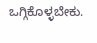ಒಗ್ಗಿಕೊಳ್ಳಬೇಕು.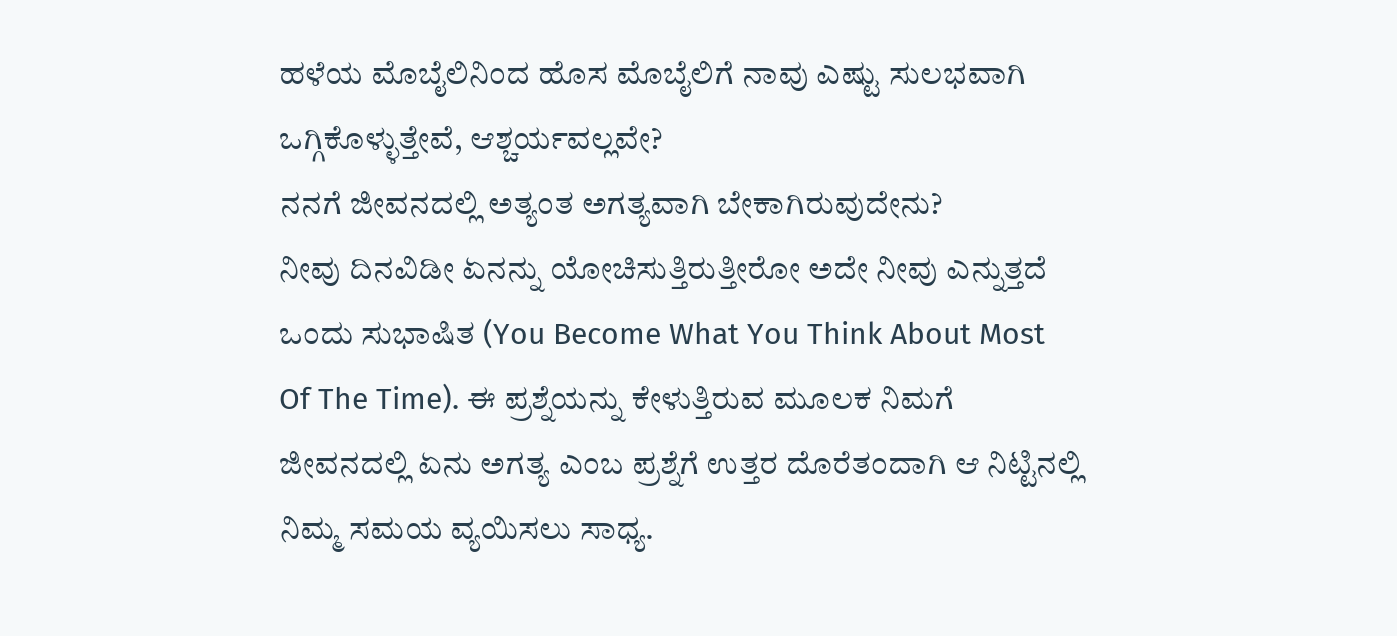ಹಳೆಯ ಮೊಬೈಲಿನಿಂದ ಹೊಸ ಮೊಬೈಲಿಗೆ ನಾವು ಎಷ್ಟು ಸುಲಭವಾಗಿ ಒಗ್ಗಿಕೊಳ್ಳುತ್ತೇವೆ, ಆಶ್ಚರ್ಯವಲ್ಲವೇ?
ನನಗೆ ಜೀವನದಲ್ಲಿ ಅತ್ಯಂತ ಅಗತ್ಯವಾಗಿ ಬೇಕಾಗಿರುವುದೇನು?
ನೀವು ದಿನವಿಡೀ ಏನನ್ನು ಯೋಚಿಸುತ್ತಿರುತ್ತೀರೋ ಅದೇ ನೀವು ಎನ್ನುತ್ತದೆ ಒಂದು ಸುಭಾಷಿತ (You Become What You Think About Most Of The Time). ಈ ಪ್ರಶ್ನೆಯನ್ನು ಕೇಳುತ್ತಿರುವ ಮೂಲಕ ನಿಮಗೆ ಜೀವನದಲ್ಲಿ ಏನು ಅಗತ್ಯ ಎಂಬ ಪ್ರಶ್ನೆಗೆ ಉತ್ತರ ದೊರೆತಂದಾಗಿ ಆ ನಿಟ್ಟಿನಲ್ಲಿ ನಿಮ್ಮ ಸಮಯ ವ್ಯಯಿಸಲು ಸಾಧ್ಯ.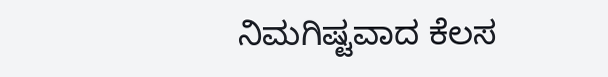ನಿಮಗಿಷ್ಟವಾದ ಕೆಲಸ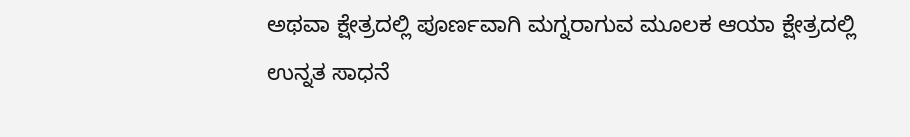ಅಥವಾ ಕ್ಷೇತ್ರದಲ್ಲಿ ಪೂರ್ಣವಾಗಿ ಮಗ್ನರಾಗುವ ಮೂಲಕ ಆಯಾ ಕ್ಷೇತ್ರದಲ್ಲಿ ಉನ್ನತ ಸಾಧನೆ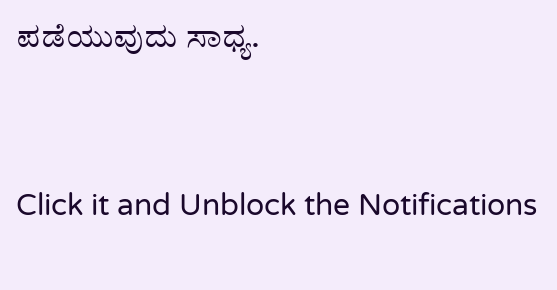ಪಡೆಯುವುದು ಸಾಧ್ಯ.



Click it and Unblock the Notifications